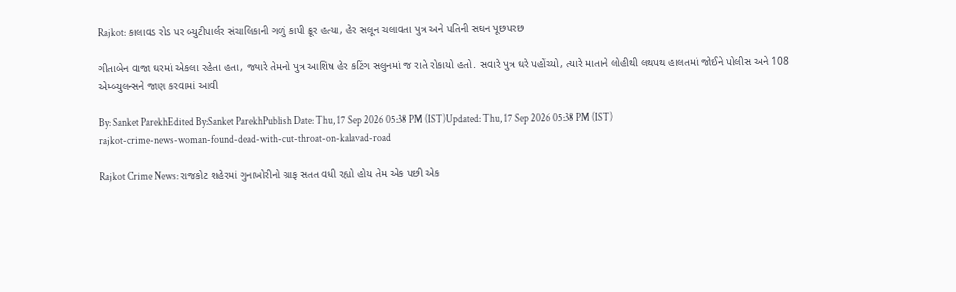Rajkot: કાલાવડ રોડ પર બ્યુટીપાર્લર સંચાલિકાની ગળું કાપી ક્રૂર હત્યા, હેર સલૂન ચલાવતા પુત્ર અને પતિની સઘન પૂછપરછ

ગીતાબેન વાજા ઘરમાં એકલા રહેતા હતા, જ્યારે તેમનો પુત્ર આશિષ હેર કટિંગ સલુનમાં જ રાતે રોકાયો હતો. સવારે પુત્ર ઘરે પહોંચ્યો, ત્યારે માતાને લોહીથી લથપથ હાલતમાં જોઈને પોલીસ અને 108 એમ્બ્યુલન્સને જાણ કરવામાં આવી

By: Sanket ParekhEdited By:Sanket ParekhPublish Date: Thu, 17 Sep 2026 05:38 PM (IST)Updated: Thu, 17 Sep 2026 05:38 PM (IST)
rajkot-crime-news-woman-found-dead-with-cut-throat-on-kalavad-road

Rajkot Crime News: રાજકોટ શહેરમાં ગુનાખોરીનો ગ્રાફ સતત વધી રહ્યો હોય તેમ એક પછી એક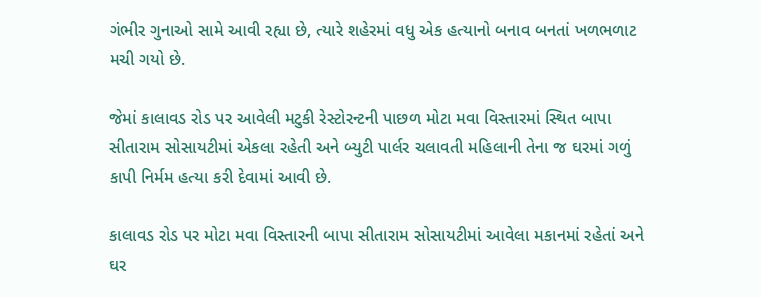ગંભીર ગુનાઓ સામે આવી રહ્યા છે, ત્યારે શહેરમાં વધુ એક હત્યાનો બનાવ બનતાં ખળભળાટ મચી ગયો છે.

જેમાં કાલાવડ રોડ પર આવેલી મટુકી રેસ્ટોરન્ટની પાછળ મોટા મવા વિસ્તારમાં સ્થિત બાપા સીતારામ સોસાયટીમાં એકલા રહેતી અને બ્યુટી પાર્લર ચલાવતી મહિલાની તેના જ ઘરમાં ગળું કાપી નિર્મમ હત્યા કરી દેવામાં આવી છે.

કાલાવડ રોડ પર મોટા મવા વિસ્તારની બાપા સીતારામ સોસાયટીમાં આવેલા મકાનમાં રહેતાં અને ઘર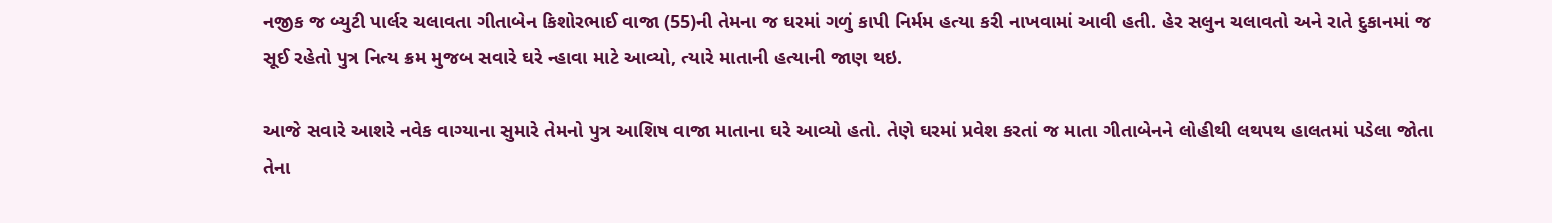નજીક જ બ્યુટી પાર્લર ચલાવતા ગીતાબેન કિશોરભાઈ વાજા (55)ની તેમના જ ઘરમાં ગળું કાપી નિર્મમ હત્યા કરી નાખવામાં આવી હતી. હેર સલુન ચલાવતો અને રાતે દુકાનમાં જ સૂઈ રહેતો પુત્ર નિત્ય ક્રમ મુજબ સવારે ઘરે ન્હાવા માટે આવ્યો, ત્યારે માતાની હત્યાની જાણ થઇ.

આજે સવારે આશરે નવેક વાગ્યાના સુમારે તેમનો પુત્ર આશિષ વાજા માતાના ઘરે આવ્યો હતો. તેણે ઘરમાં પ્રવેશ કરતાં જ માતા ગીતાબેનને લોહીથી લથપથ હાલતમાં પડેલા જોતા તેના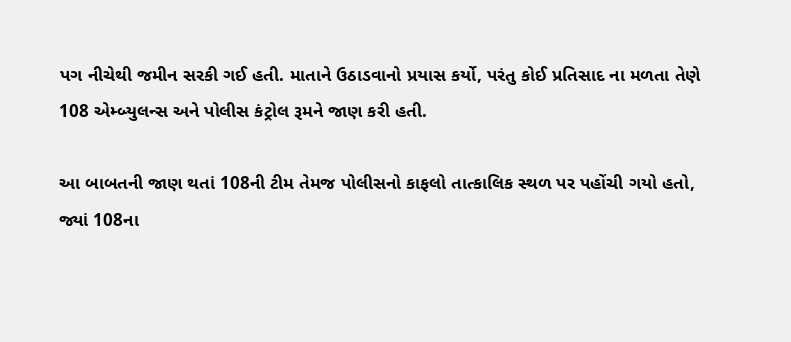પગ નીચેથી જમીન સરકી ગઈ હતી. માતાને ઉઠાડવાનો પ્રયાસ કર્યો, પરંતુ કોઈ પ્રતિસાદ ના મળતા તેણે 108 એમ્બ્યુલન્સ અને પોલીસ કંટ્રોલ રૂમને જાણ કરી હતી.

આ બાબતની જાણ થતાં 108ની ટીમ તેમજ પોલીસનો કાફલો તાત્કાલિક સ્થળ પર પહોંચી ગયો હતો, જ્યાં 108ના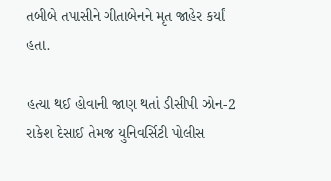તબીબે તપાસીને ગીતાબેનને મૃત જાહેર કર્યાં હતા.

હત્યા થઈ હોવાની જાણ થતાં ડીસીપી ઝોન-2 રાકેશ દેસાઈ તેમજ યુનિવર્સિટી પોલીસ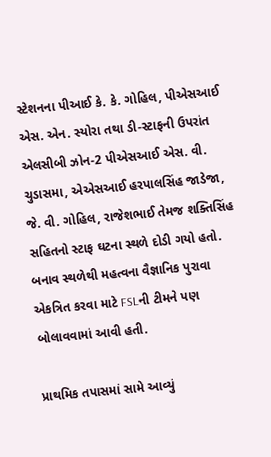સ્ટેશનના પીઆઈ કે. કે. ગોહિલ, પીએસઆઈ એસ. એન. સ્યોરા તથા ડી-સ્ટાફની ઉપરાંત એલસીબી ઝોન-2 પીએસઆઈ એસ. વી. ચુડાસમા, એએસઆઈ હરપાલસિંહ જાડેજા, જે. વી. ગોહિલ, રાજેશભાઈ તેમજ શક્તિસિંહ સહિતનો સ્ટાફ ઘટના સ્થળે દોડી ગયો હતો. બનાવ સ્થળેથી મહત્વના વૈજ્ઞાનિક પુરાવા એકત્રિત કરવા માટે FSLની ટીમને પણ બોલાવવામાં આવી હતી.

પ્રાથમિક તપાસમાં સામે આવ્યું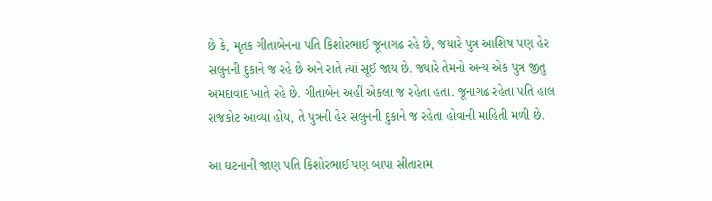છે કે, મૃતક ગીતાબેનના પતિ કિશોરભાઈ જૂનાગઢ રહે છે, જયારે પુત્ર આશિષ પણ હેર સલુનની દુકાને જ રહે છે અને રાતે ત્યાં સૂઈ જાય છે. જ્યારે તેમનો અન્ય એક પુત્ર જીતુ અમદાવાદ ખાતે રહે છે. ગીતાબેન અહીં એકલા જ રહેતા હતા. જૂનાગઢ રહેતા પતિ હાલ રાજકોટ આવ્યા હોય, તે પુત્રની હેર સલુનની દુકાને જ રહેતા હોવાની માહિતી મળી છે.

આ ઘટનાની જાણ પતિ કિશોરભાઈ પણ બાપા સીતારામ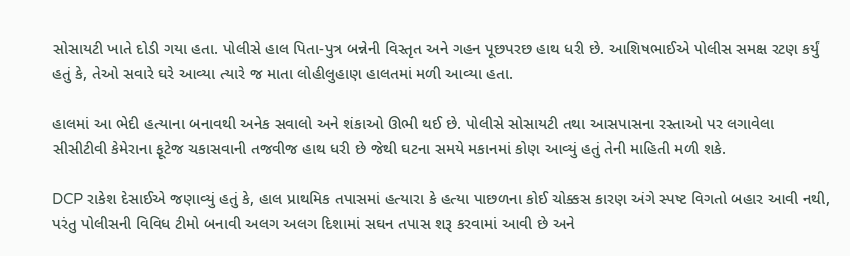સોસાયટી ખાતે દોડી ગયા હતા. પોલીસે હાલ પિતા-પુત્ર બન્નેની વિસ્તૃત અને ગહન પૂછપરછ હાથ ધરી છે. આશિષભાઈએ પોલીસ સમક્ષ રટણ કર્યું હતું કે, તેઓ સવારે ઘરે આવ્યા ત્યારે જ માતા લોહીલુહાણ હાલતમાં મળી આવ્યા હતા.

હાલમાં આ ભેદી હત્યાના બનાવથી અનેક સવાલો અને શંકાઓ ઊભી થઈ છે. પોલીસે સોસાયટી તથા આસપાસના રસ્તાઓ પર લગાવેલા સીસીટીવી કેમેરાના ફૂટેજ ચકાસવાની તજવીજ હાથ ધરી છે જેથી ઘટના સમયે મકાનમાં કોણ આવ્યું હતું તેની માહિતી મળી શકે.

DCP રાકેશ દેસાઈએ જણાવ્યું હતું કે, હાલ પ્રાથમિક તપાસમાં હત્યારા કે હત્યા પાછળના કોઈ ચોક્કસ કારણ અંગે સ્પષ્ટ વિગતો બહાર આવી નથી, પરંતુ પોલીસની વિવિધ ટીમો બનાવી અલગ અલગ દિશામાં સઘન તપાસ શરૂ કરવામાં આવી છે અને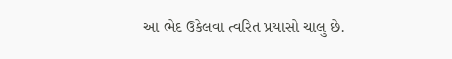આ ભેદ ઉકેલવા ત્વરિત પ્રયાસો ચાલુ છે.